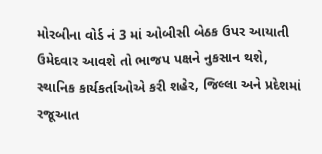મોરબીના વોર્ડ નં 3 માં ઓબીસી બેઠક ઉપર આયાતી ઉમેદવાર આવશે તો ભાજપ પક્ષને નુકસાન થશે, સ્થાનિક કાર્યકર્તાઓએ કરી શહેર, જિલ્લા અને પ્રદેશમાં રજૂઆત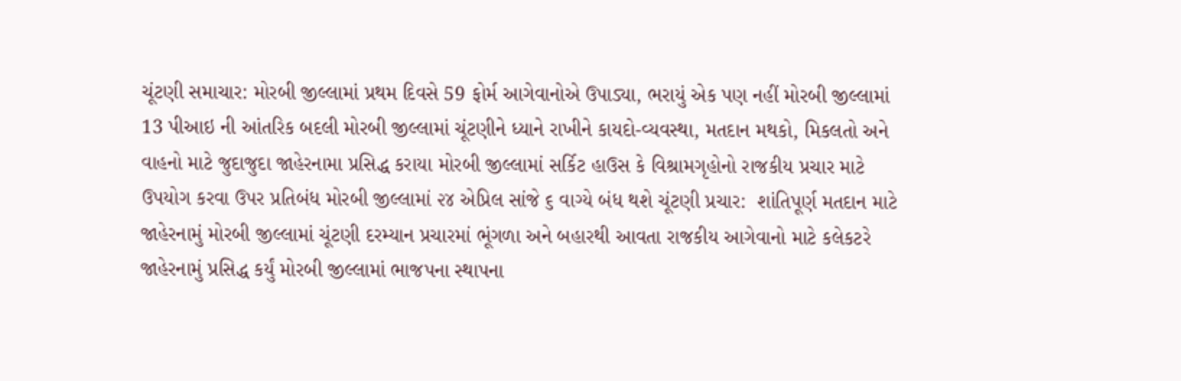ચૂંટણી સમાચાર: મોરબી જીલ્લામાં પ્રથમ દિવસે 59 ફોર્મ આગેવાનોએ ઉપાડ્યા, ભરાયું એક પણ નહીં મોરબી જીલ્લામાં 13 પીઆઇ ની આંતરિક બદલી મોરબી જીલ્લામાં ચૂંટણીને ધ્યાને રાખીને કાયદો-વ્યવસ્થા, મતદાન મથકો, મિકલતો અને વાહનો માટે જુદાજુદા જાહેરનામા પ્રસિદ્ધ કરાયા મોરબી જીલ્લામાં સર્કિટ હાઉસ કે વિશ્રામગૃહોનો રાજકીય પ્રચાર માટે ઉપયોગ કરવા ઉપર પ્રતિબંધ મોરબી જીલ્લામાં ૨૪ એપ્રિલ સાંજે ૬ વાગ્યે બંધ થશે ચૂંટણી પ્રચાર:  શાંતિપૂર્ણ મતદાન માટે જાહેરનામું મોરબી જીલ્લામાં ચૂંટણી દરમ્યાન પ્રચારમાં ભૂંગળા અને બહારથી આવતા રાજકીય આગેવાનો માટે કલેકટરે જાહેરનામું પ્રસિદ્ધ કર્યું મોરબી જીલ્લામાં ભાજપના સ્થાપના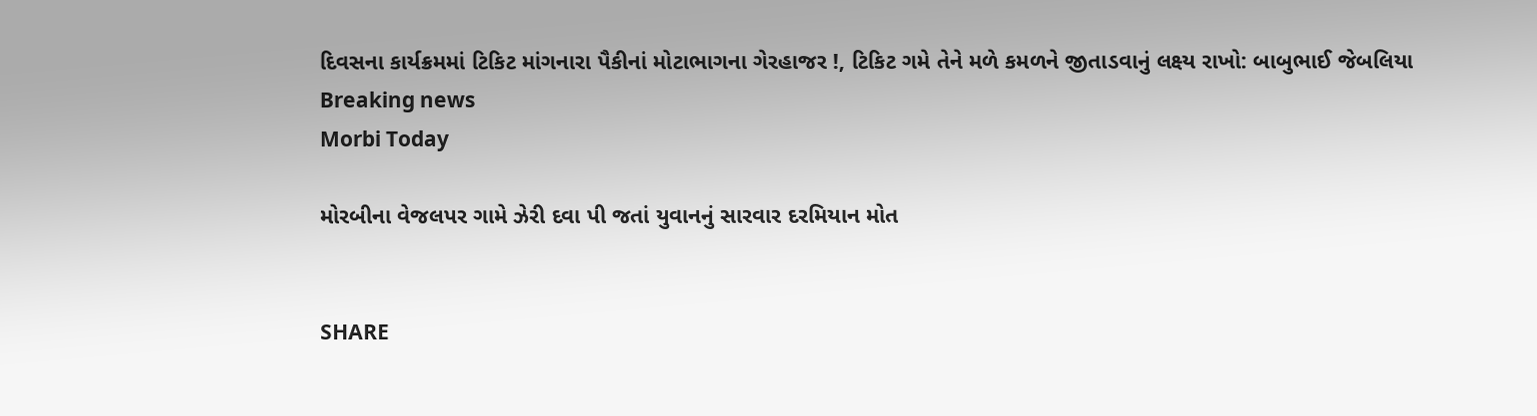દિવસના કાર્યક્રમમાં ટિકિટ માંગનારા પૈકીનાં મોટાભાગના ગેરહાજર !, ટિકિટ ગમે તેને મળે કમળને જીતાડવાનું લક્ષ્ય રાખો: બાબુભાઈ જેબલિયા
Breaking news
Morbi Today

મોરબીના વેજલપર ગામે ઝેરી દવા પી જતાં યુવાનનું સારવાર દરમિયાન મોત


SHARE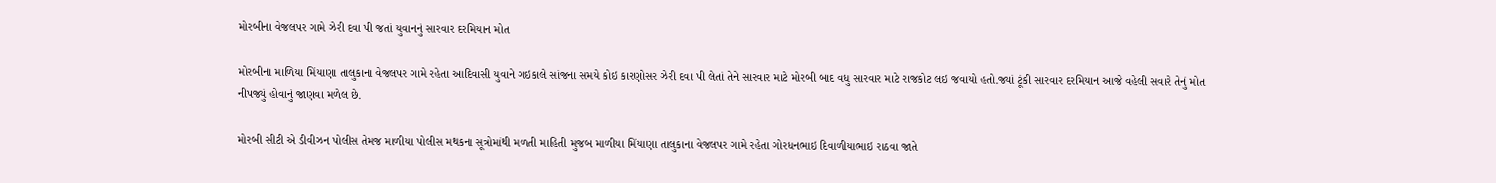મોરબીના વેજલપર ગામે ઝેરી દવા પી જતાં યુવાનનું સારવાર દરમિયાન મોત

મોરબીના માળિયા મિંયાણા તાલુકાના વેજલપર ગામે રહેતા આદિવાસી યુવાને ગઇકાલે સાંજના સમયે કોઇ કારણોસર ઝેરી દવા પી લેતાં તેને સારવાર માટે મોરબી બાદ વધુ સારવાર માટે રાજકોટ લઇ જવાયો હતો.જ્યાં ટૂંકી સારવાર દરમિયાન આજે વહેલી સવારે તેનું મોત નીપજ્યું હોવાનું જાણવા મળેલ છે.

મોરબી સીટી એ ડીવીઝન પોલીસ તેમજ માળીયા પોલીસ મથકના સૂત્રોમાંથી મળતી માહિતી મુજબ માળીયા મિંયાણા તાલુકાના વેજલપર ગામે રહેતા ગોરધનભાઇ દિવાળીયાભાઇ રાઠવા જાતે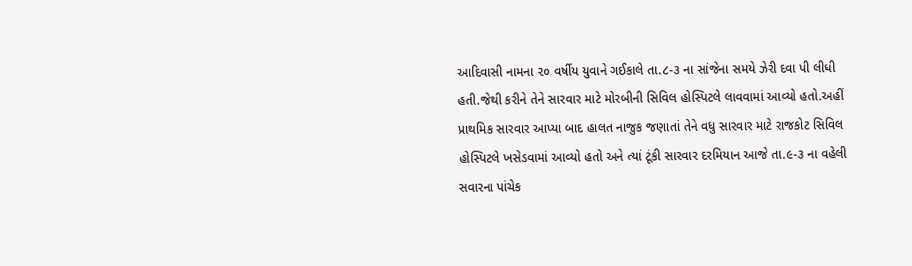આદિવાસી નામના ૨૦ વર્ષીય યુવાને ગઈકાલે તા.૮-૩ ના સાંજેના સમયે ઝેરી દવા પી લીધી હતી.જેથી કરીને તેને સારવાર માટે મોરબીની સિવિલ હોસ્પિટલે લાવવામાં આવ્યો હતો.અહીં પ્રાથમિક સારવાર આપ્યા બાદ હાલત નાજુક જણાતાં તેને વધુ સારવાર માટે રાજકોટ સિવિલ હોસ્પિટલે ખસેડવામાં આવ્યો હતો અને ત્યાં ટૂંકી સારવાર દરમિયાન આજે તા.૯-૩ ના વહેલી સવારના પાંચેક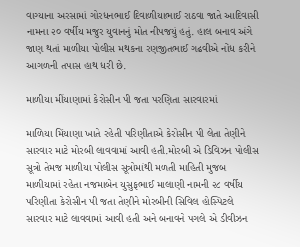વાગ્યાના અરસામાં ગોરધનભાઈ દિવાળીયાભાઈ રાઠવા જાતે આદિવાસી નામના ૨૦ વર્ષીય મજુર યુવાનનું મોત નીપજયું હતું. હાલ બનાવ અંગે જાણ થતાં માળીયા પોલીસ મથકના રણજીતભાઈ ગઢવીએ નોંધ કરીને આગળની તપાસ હાથ ધરી છે.

માળીયા મીંયાણામાં કેરોસીન પી જતા પરણિતા સારવારમાં

માળિયા મિંયાણા ખાતે રહેતી પરિણીતાએ કેરોસીન પી લેતા તેણીને સારવાર માટે મોરબી લાવવામાં આવી હતી.મોરબી એ ડિવિઝન પોલીસ સૂત્રો તેમજ માળીયા પોલીસ સૂત્રોમાંથી મળતી માહિતી મુજબ માળીયામાં રહેતા નજમાબેન યુસુફભાઈ માલાણી નામની ૨૮ વર્ષીય પરિણીતા કેરોસીન પી જતા તેણીને મોરબીની સિવિલ હોસ્પિટલે સારવાર માટે લાવવામાં આવી હતી અને બનાવને પગલે એ ડીવીઝન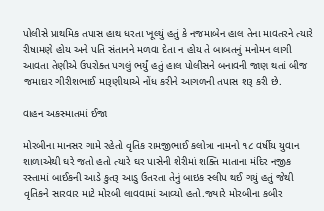પોલીસે પ્રાથમિક તપાસ હાથ ધરતા ખૂલ્યું હતું કે નજમાબેન હાલ તેના માવતરને ત્યારે રીષામણે હોય અને પતિ સંતાનને મળવા દેતા ન હોય તે બાબતનું મનોમન લાગી આવતા તેણીએ ઉપરોક્ત પગલું ભર્યું હતું હાલ પોલીસને બનાવની જાણ થતાં બીજ જમાદાર ગીરીશભાઈ મારૂણીયાએ નોંધ કરીને આગળની તપાસ શરૂ કરી છે.

વાહન અકસ્માતમાં ઈજા

મોરબીના માનસર ગામે રહેતો વૃતિક રામજીભાઈ કલોત્રા નામનો ૧૮ વર્ષીય યુવાન શાળાએથી ઘરે જતો હતો ત્યારે ઘર પાસેની શેરીમાં શક્તિ માતાના મંદિર નજીક રસ્તામાં બાઈકની આડે કુતરૂ આડુ ઉતરતા તેનું બાઇક સ્લીપ થઈ ગયું હતું જેથી વૃતિકને સારવાર માટે મોરબી લાવવામાં આવ્યો હતો.જ્યારે મોરબીના કબીર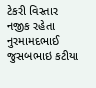ટેકરી વિસ્તાર નજીક રહેતા નુરમામદભાઈ જુસબભાઇ કટીયા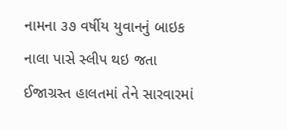નામના ૩૭ વર્ષીય યુવાનનું બાઇક નાલા પાસે સ્લીપ થઇ જતા ઈજાગ્રસ્ત હાલતમાં તેને સારવારમાં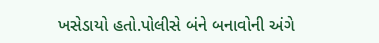ખસેડાયો હતો.પોલીસે બંને બનાવોની અંગે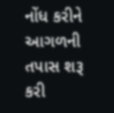નોંધ કરીને આગળની તપાસ શરૂ કરી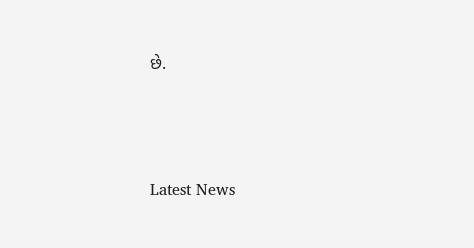છે.






Latest News